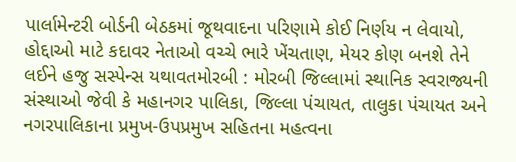પાર્લામેન્ટરી બોર્ડની બેઠકમાં જૂથવાદના પરિણામે કોઈ નિર્ણય ન લેવાયો, હોદ્દાઓ માટે કદાવર નેતાઓ વચ્ચે ભારે ખેંચતાણ, મેયર કોણ બનશે તેને લઈને હજુ સસ્પેન્સ યથાવતમોરબી : મોરબી જિલ્લામાં સ્થાનિક સ્વરાજ્યની સંસ્થાઓ જેવી કે મહાનગર પાલિકા, જિલ્લા પંચાયત, તાલુકા પંચાયત અને નગરપાલિકાના પ્રમુખ-ઉપપ્રમુખ સહિતના મહત્વના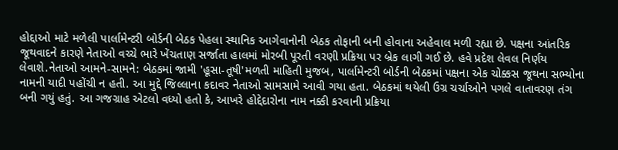હોદ્દાઓ માટે મળેલી પાર્લામેન્ટરી બોર્ડની બેઠક પેહલા સ્થાનિક આગેવાનોની બેઠક તોફાની બની હોવાના અહેવાલ મળી રહ્યા છે. પક્ષના આંતરિક જૂથવાદને કારણે નેતાઓ વચ્ચે ભારે ખેંચતાણ સર્જાતા હાલમાં મોરબી પૂરતી વરણી પ્રક્રિયા પર બ્રેક લાગી ગઈ છે. હવે પ્રદેશ લેવલ નિર્ણય લેવાશે.નેતાઓ આમને-સામને: બેઠકમાં જામી 'હૂસા-તૂષી'મળતી માહિતી મુજબ, પાર્લામેન્ટરી બોર્ડની બેઠકમાં પક્ષના એક ચોક્કસ જૂથના સભ્યોના નામની યાદી પહોંચી ન હતી. આ મુદ્દે જિલ્લાના કદાવર નેતાઓ સામસામે આવી ગયા હતા. બેઠકમાં થયેલી ઉગ્ર ચર્ચાઓને પગલે વાતાવરણ તંગ બની ગયું હતું. આ ગજગ્રાહ એટલો વધ્યો હતો કે, આખરે હોદ્દેદારોના નામ નક્કી કરવાની પ્રક્રિયા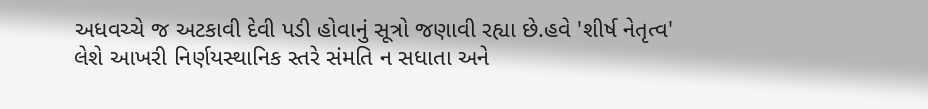અધવચ્ચે જ અટકાવી દેવી પડી હોવાનું સૂત્રો જણાવી રહ્યા છે.હવે 'શીર્ષ નેતૃત્વ' લેશે આખરી નિર્ણયસ્થાનિક સ્તરે સંમતિ ન સધાતા અને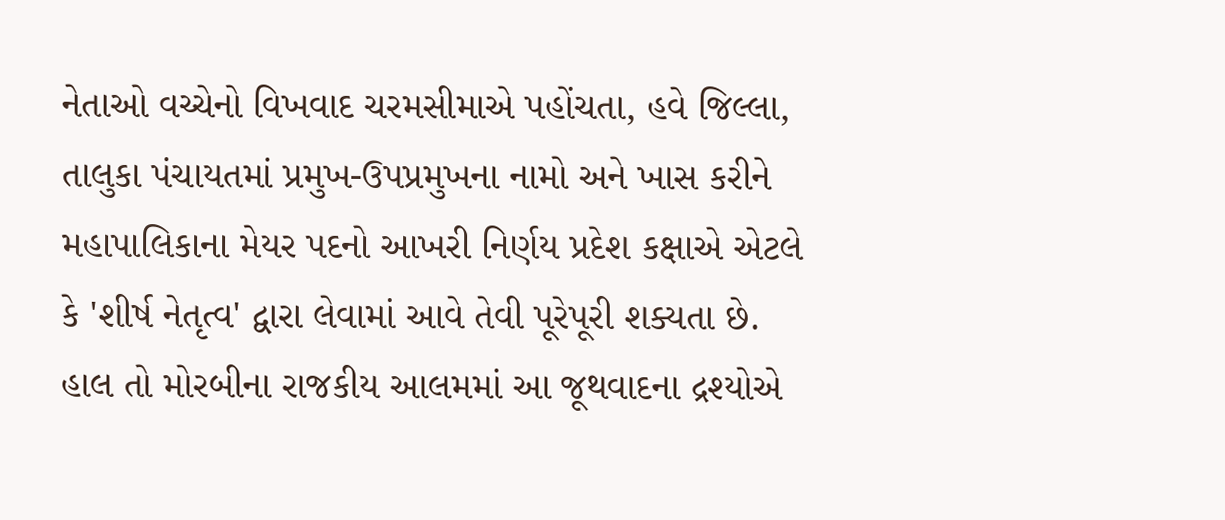નેતાઓ વચ્ચેનો વિખવાદ ચરમસીમાએ પહોંચતા, હવે જિલ્લા, તાલુકા પંચાયતમાં પ્રમુખ-ઉપપ્રમુખના નામો અને ખાસ કરીને મહાપાલિકાના મેયર પદનો આખરી નિર્ણય પ્રદેશ કક્ષાએ એટલે કે 'શીર્ષ નેતૃત્વ' દ્વારા લેવામાં આવે તેવી પૂરેપૂરી શક્યતા છે. હાલ તો મોરબીના રાજકીય આલમમાં આ જૂથવાદના દ્રશ્યોએ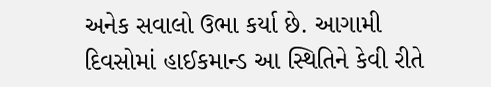અનેક સવાલો ઉભા કર્યા છે. આગામી દિવસોમાં હાઈકમાન્ડ આ સ્થિતિને કેવી રીતે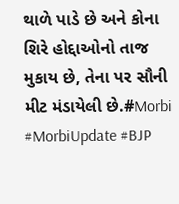થાળે પાડે છે અને કોના શિરે હોદ્દાઓનો તાજ મુકાય છે, તેના પર સૌની મીટ મંડાયેલી છે.#Morbi #MorbiUpdate #BJP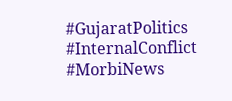#GujaratPolitics #InternalConflict #MorbiNews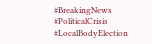#BreakingNews #PoliticalCrisis #LocalBodyElection